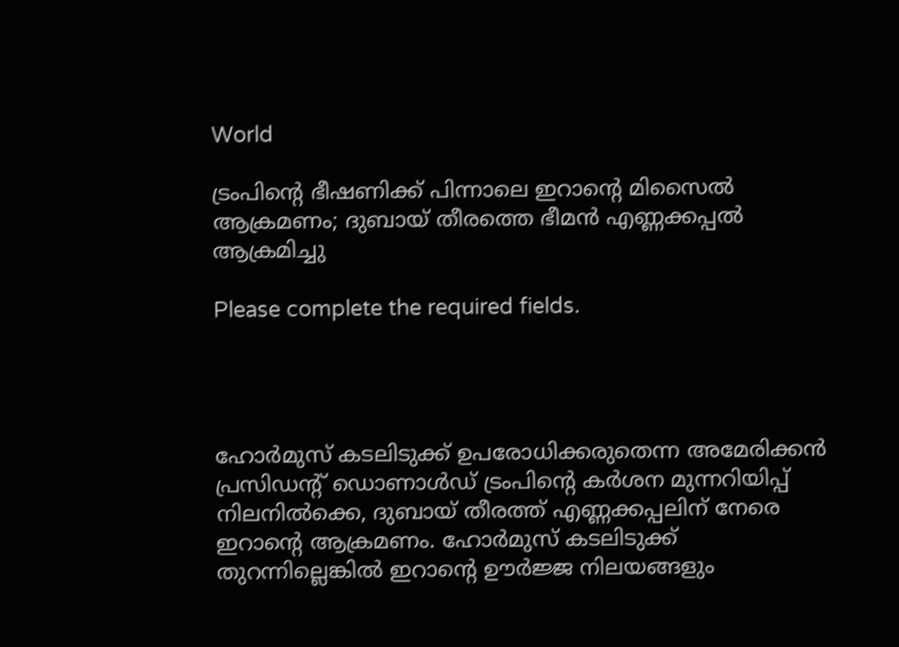World

ട്രംപിന്റെ ഭീഷണിക്ക് പിന്നാലെ ഇറാന്റെ മിസൈൽ ആക്രമണം; ദുബായ് തീരത്തെ ഭീമൻ എണ്ണക്കപ്പൽ ആക്രമിച്ചു

Please complete the required fields.




ഹോർമുസ് കടലിടുക്ക് ഉപരോധിക്കരുതെന്ന അമേരിക്കൻ പ്രസിഡന്റ് ഡൊണാൾഡ് ട്രംപിന്റെ കർശന മുന്നറിയിപ്പ് നിലനിൽക്കെ, ദുബായ് തീരത്ത് എണ്ണക്കപ്പലിന് നേരെ ഇറാന്റെ ആക്രമണം. ഹോർമുസ് കടലിടുക്ക് തുറന്നില്ലെങ്കിൽ ഇറാന്റെ ഊർജ്ജ നിലയങ്ങളും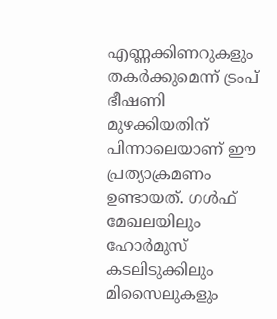എണ്ണക്കിണറുകളും തകർക്കുമെന്ന് ട്രംപ് ഭീഷണി മുഴക്കിയതിന് പിന്നാലെയാണ് ഈ പ്രത്യാക്രമണം ഉണ്ടായത്. ഗൾഫ് മേഖലയിലും ഹോർമുസ് കടലിടുക്കിലും മിസൈലുകളും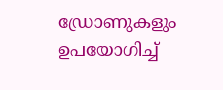ഡ്രോണുകളും ഉപയോഗിച്ച്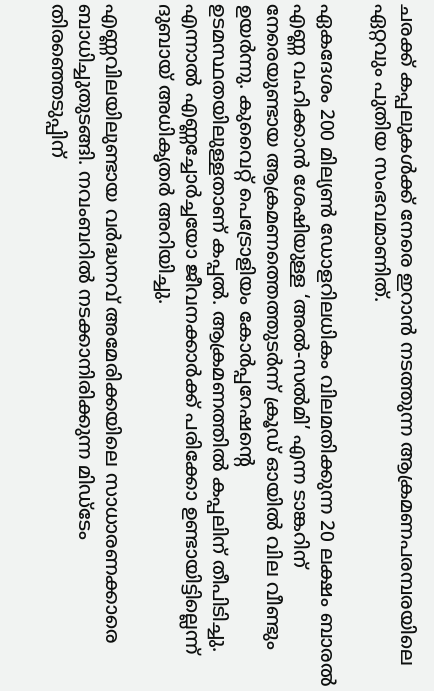ചരക്ക് കപ്പലുകൾക്ക് നേരെ ഇറാൻ നടത്തുന്ന ആക്രമണപരമ്പരയിലെ ഏറ്റവും പുതിയ സംഭവമാണിത്.

ഏകദേശം 200 മില്യൺ ഡോളറിലധികം വിലമതിക്കുന്ന 20 ലക്ഷം ബാരൽ എണ്ണ വഹിക്കാൻ ശേഷിയുള്ള ‘അൽ-സൽമി’ എന്ന ടാങ്കറിന് നേരെയുണ്ടായ ആക്രമണത്തെത്തുടർന്ന് ക്രൂഡ് ഓയിൽ വില വീണ്ടും ഉയർന്നു. കുവൈറ്റ് പെട്രോളിയം കോർപ്പറേഷൻ്റെ ഉടമസ്ഥതയിലുള്ളതാണ് കപ്പൽ. ആക്രമണത്തിൽ കപ്പലിന് തീപിടിച്ചു. എന്നാൽ എണ്ണച്ചോർച്ചയോ ജീവനക്കാർക്ക് പരിക്കോ ഉണ്ടായിട്ടില്ലെന്ന് ദുബായ് അധികൃതർ അറിയിച്ചു.

എണ്ണവിലയിലുണ്ടായ വർദ്ധനവ് അമേരിക്കയിലെ സാധാരണക്കാരെ ബാധിച്ചുതുടങ്ങി. നവംബറിൽ നടക്കാനിരിക്കുന്ന മിഡ്‌ടേം തിരഞ്ഞെടുപ്പിന്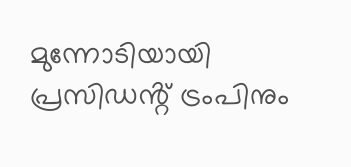മുന്നോടിയായി പ്രസിഡൻ്റ് ട്രംപിനും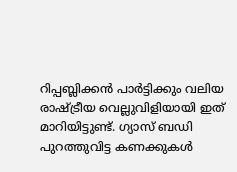റിപ്പബ്ലിക്കൻ പാർട്ടിക്കും വലിയ രാഷ്ട്രീയ വെല്ലുവിളിയായി ഇത് മാറിയിട്ടുണ്ട്. ഗ്യാസ് ബഡി പുറത്തുവിട്ട കണക്കുകൾ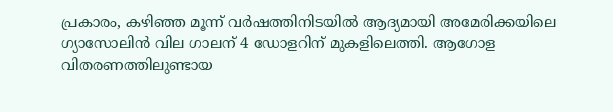പ്രകാരം, കഴിഞ്ഞ മൂന്ന് വർഷത്തിനിടയിൽ ആദ്യമായി അമേരിക്കയിലെ ഗ്യാസോലിൻ വില ഗാലന് 4 ഡോളറിന് മുകളിലെത്തി. ആഗോള വിതരണത്തിലുണ്ടായ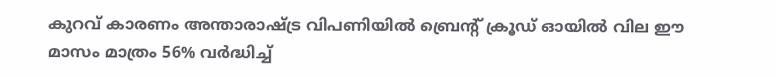കുറവ് കാരണം അന്താരാഷ്ട്ര വിപണിയിൽ ബ്രെൻ്റ് ക്രൂഡ് ഓയിൽ വില ഈ മാസം മാത്രം 56% വർദ്ധിച്ച്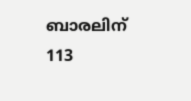ബാരലിന് 113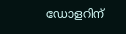ഡോളറിന്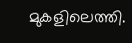മുകളിലെത്തി.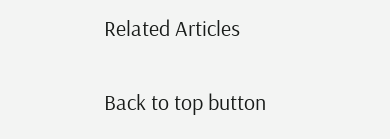Related Articles

Back to top button